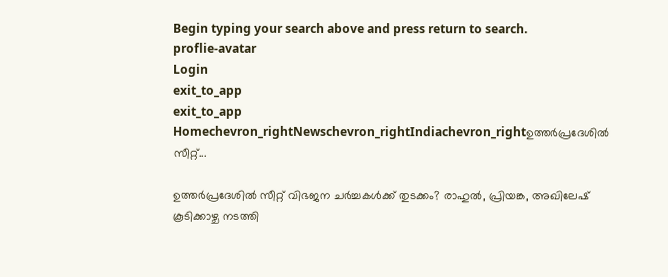Begin typing your search above and press return to search.
proflie-avatar
Login
exit_to_app
exit_to_app
Homechevron_rightNewschevron_rightIndiachevron_rightഉത്തർപ്രദേശിൽ സീറ്റ്...

ഉത്തർപ്രദേശിൽ സീറ്റ് വിഭജന ചർച്ചകൾക്ക് തുടക്കം? രാഹുൽ, പ്രിയങ്ക, അഖിലേഷ് കൂടിക്കാഴ്ച നടത്തി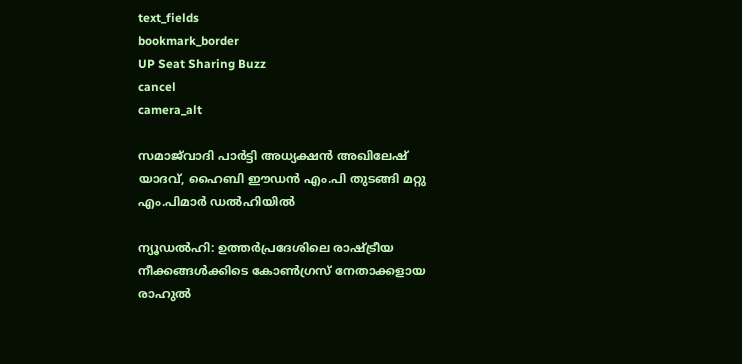text_fields
bookmark_border
UP Seat Sharing Buzz
cancel
camera_alt

സമാജ്‍വാദി പാർട്ടി അധ്യക്ഷൻ അഖിലേഷ് യാദവ്, ഹൈബി ഈഡൻ എം.പി തുടങ്ങി മറ്റു എം.പിമാർ ഡൽഹിയിൽ

ന്യൂഡൽഹി: ഉത്തർപ്രദേശിലെ രാഷ്ട്രീയ നീക്കങ്ങൾക്കിടെ കോൺഗ്രസ് നേതാക്കളായ രാഹുൽ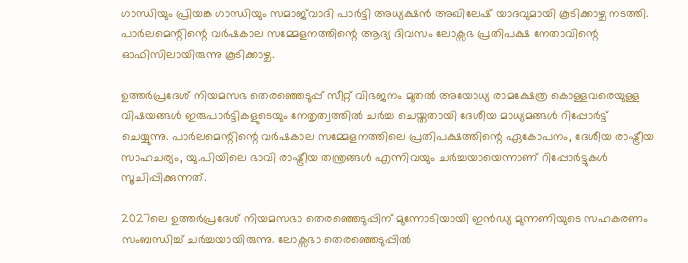ഗാന്ധിയും പ്രിയങ്ക ഗാന്ധിയും സമാജ്‌വാദി പാർട്ടി അധ്യക്ഷൻ അഖിലേഷ് യാദവുമായി കൂടിക്കാഴ്ച നടത്തി. പാർലമെന്റിന്റെ വർഷകാല സമ്മേളനത്തിന്റെ ആദ്യ ദിവസം ലോക്സഭ പ്രതിപക്ഷ നേതാവിന്റെ ഓഫിസിലായിരുന്നു കൂടിക്കാഴ്ച.

ഉത്തർപ്രദേശ് നിയമസഭ തെരഞ്ഞെടുപ്പ് സീറ്റ് വിഭജനം മുതൽ അയോധ്യ രാമക്ഷേത്ര കൊള്ളവരെയുള്ള വിഷയങ്ങൾ ഇരുപാർട്ടികളുടെയും നേതൃത്വത്തിൽ ചർച്ച ചെയ്തതായി ദേശീയ മാധ്യമങ്ങൾ റിപ്പോർട്ട് ചെയ്യുന്നു. പാർലമെന്റിന്റെ വർഷകാല സമ്മേളനത്തിലെ പ്രതിപക്ഷത്തിന്റെ ഏകോപനം, ദേശീയ രാഷ്ട്രീയ സാഹചര്യം, യു.പിയിലെ ഭാവി രാഷ്ട്രീയ തന്ത്രങ്ങൾ എന്നിവയും ചർച്ചയായെന്നാണ് റിപ്പോർട്ടുകൾ സൂചിപ്പിക്കുന്നത്.

2027ലെ ഉത്തർപ്രദേശ് നിയമസഭാ തെരഞ്ഞെടുപ്പിന് മുന്നോടിയായി ഇൻഡ്യ മുന്നണിയുടെ സഹകരണം സംബന്ധിച്ച് ചർച്ചയായിരുന്നു. ലോക്സഭാ തെരഞ്ഞെടുപ്പിൽ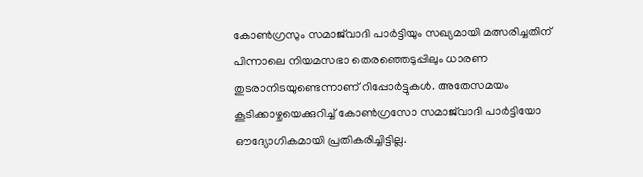കോൺഗ്രസും സമാജ്‌വാദി പാർട്ടിയും സഖ്യമായി മത്സരിച്ചതിന് പിന്നാലെ നിയമസഭാ തെരഞ്ഞെടുപ്പിലും ധാരണ തുടരാനിടയുണ്ടെന്നാണ് റിപ്പോർട്ടുകൾ. അതേസമയം കൂടിക്കാഴ്ചയെക്കുറിച്ച് കോൺഗ്രസോ സമാജ്‌വാദി പാർട്ടിയോ ഔദ്യോഗികമായി പ്രതികരിച്ചിട്ടില്ല.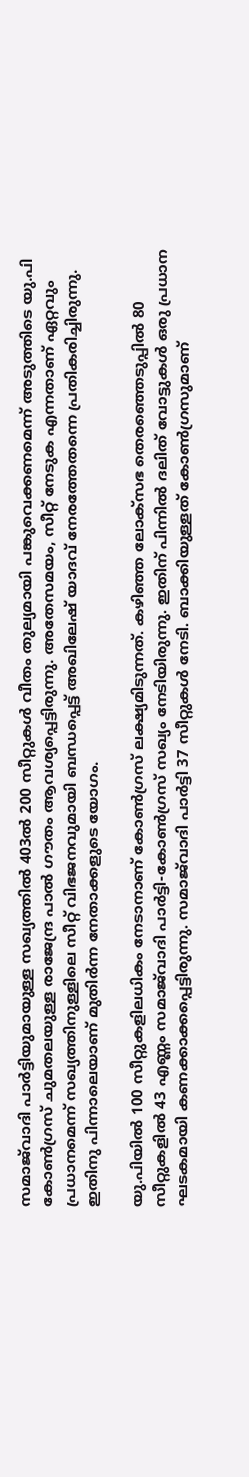സമാജ്‌വാദി പാർട്ടിയുമായുള്ള സഖ്യത്തിൽ 403ൽ 200 സീറ്റുകൾ വീതം തുല്യമായി പങ്കുവെക്കണമെന്ന് അടുത്തിടെ യു.പി കോൺഗ്രസ് ചുമതലയുള്ള രാജേന്ദ്ര പാൽ ഗൗതം ആവശ്യപ്പെട്ടിരുന്നു. അതേസമയം, സീറ്റ് നേടുക എന്നതാണ് ഏറ്റവും പ്രധാനമെന്ന് സഖ്യത്തിനുള്ളിലെ സീറ്റ് വിഭജനവുമായി ബന്ധപ്പെട്ട് അഖിലേഷ് യാദവ് നേരത്തേതന്നെ പ്രതികരിച്ചിരുന്നു. ഇതിനു പിന്നാലെയാണ് മുതിർന്ന നേതാക്കളുടെ യോഗം.

യു.പിയിൽ 100 സീറ്റുകളിലധികം നേടാനാണ് കോൺഗ്രസ് ലക്ഷ്യമിടുന്നത്. കഴിഞ്ഞ ലോക്സഭ തെരഞ്ഞെടുപ്പിൽ 80 സീറ്റുകളിൽ 43 എണ്ണം സമാജ്‌വാദി പാർട്ടി-കോൺഗ്രസ് സഖ്യം നേടിയിരുന്നു. ഇതിന് പിന്നിൽ ദലിത് വോട്ടുകൾ ഒരു പ്രധാന ഘടകമായി കണക്കാക്കപ്പെട്ടിരുന്നു. സമാജ്‌വാദി പാർട്ടി 37 സീറ്റുകൾ നേടി. ബാക്കിയുള്ളത് കോൺഗ്രസുമാണ്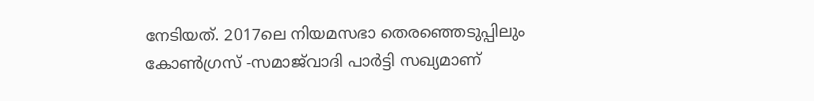നേടിയത്. 2017ലെ നിയമസഭാ തെരഞ്ഞെടുപ്പിലും കോൺഗ്രസ് -സമാജ്‍വാദി പാർട്ടി സഖ്യമാണ്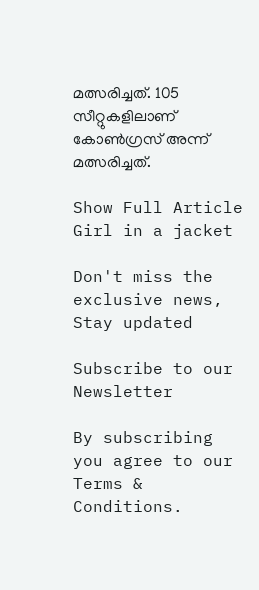മത്സരിച്ചത്. 105 സീറ്റുകളിലാണ് കോൺഗ്രസ് അന്ന് മത്സരിച്ചത്.

Show Full Article
Girl in a jacket

Don't miss the exclusive news, Stay updated

Subscribe to our Newsletter

By subscribing you agree to our Terms & Conditions.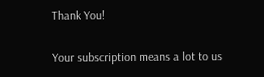Thank You!

Your subscription means a lot to us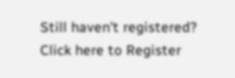Still haven't registered? Click here to Register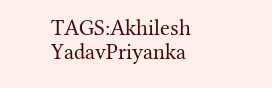TAGS:Akhilesh YadavPriyanka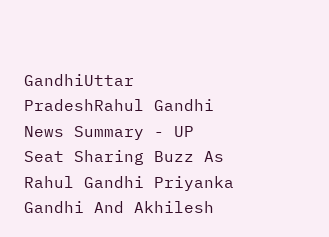GandhiUttar PradeshRahul Gandhi
News Summary - UP Seat Sharing Buzz As Rahul Gandhi Priyanka Gandhi And Akhilesh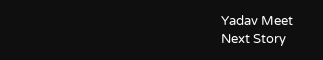Yadav Meet
Next Story